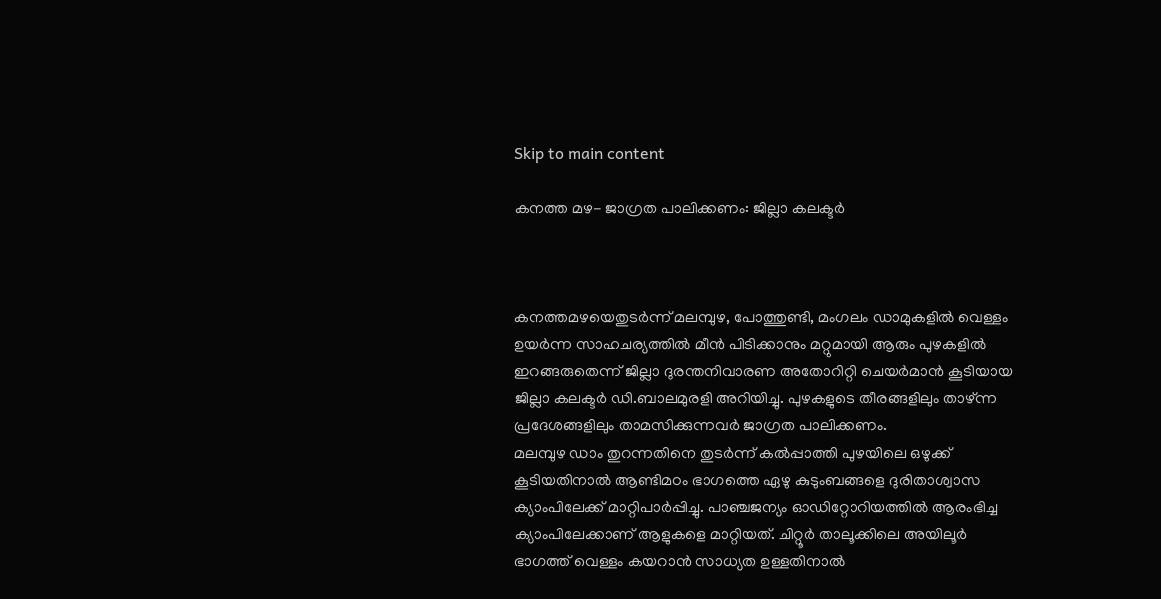Skip to main content

കനത്ത മഴ- ജാഗ്രത പാലിക്കണം: ജില്ലാ കലക്ടര്‍



കനത്തമഴയെതുടര്‍ന്ന് മലമ്പുഴ, പോത്തുണ്ടി, മംഗലം ഡാമുകളില്‍ വെള്ളം ഉയര്‍ന്ന സാഹചര്യത്തില്‍ മീന്‍ പിടിക്കാനും മറ്റുമായി ആരും പുഴകളില്‍ ഇറങ്ങരുതെന്ന് ജില്ലാ ദുരന്തനിവാരണ അതോറിറ്റി ചെയര്‍മാന്‍ കൂടിയായ ജില്ലാ കലക്ടര്‍ ഡി.ബാലമുരളി അറിയിച്ചു. പുഴകളുടെ തീരങ്ങളിലും താഴ്ന്ന പ്രദേശങ്ങളിലും താമസിക്കുന്നവര്‍ ജാഗ്രത പാലിക്കണം.
മലമ്പുഴ ഡാം തുറന്നതിനെ തുടര്‍ന്ന് കല്‍പ്പാത്തി പുഴയിലെ ഒഴുക്ക് കൂടിയതിനാല്‍ ആണ്ടിമഠം ഭാഗത്തെ ഏഴു കുടുംബങ്ങളെ ദുരിതാശ്വാസ ക്യാംപിലേക്ക് മാറ്റിപാര്‍പ്പിച്ചു. പാഞ്ചജന്യം ഓഡിറ്റോറിയത്തില്‍ ആരംഭിച്ച ക്യാംപിലേക്കാണ് ആളുകളെ മാറ്റിയത്. ചിറ്റൂര്‍ താലൂക്കിലെ അയിലൂര്‍ ഭാഗത്ത് വെള്ളം കയറാന്‍ സാധ്യത ഉള്ളതിനാല്‍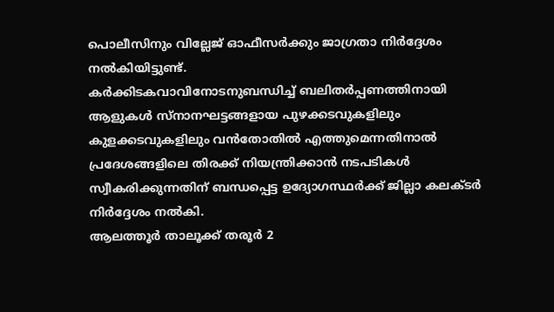പൊലീസിനും വില്ലേജ് ഓഫീസര്‍ക്കും ജാഗ്രതാ നിര്‍ദ്ദേശം നല്‍കിയിട്ടുണ്ട്.
കര്‍ക്കിടകവാവിനോടനുബന്ധിച്ച് ബലിതര്‍പ്പണത്തിനായി ആളുകള്‍ സ്നാനഘട്ടങ്ങളായ പുഴക്കടവുകളിലും കുളക്കടവുകളിലും വന്‍തോതില്‍ എത്തുമെന്നതിനാല്‍ പ്രദേശങ്ങളിലെ തിരക്ക് നിയന്ത്രിക്കാന്‍ നടപടികള്‍ സ്വീകരിക്കുന്നതിന് ബന്ധപ്പെട്ട ഉദ്യോഗസ്ഥര്‍ക്ക് ജില്ലാ കലക്ടര്‍ നിര്‍ദ്ദേശം നല്‍കി.
ആലത്തൂര്‍ താലൂക്ക് തരൂര്‍ 2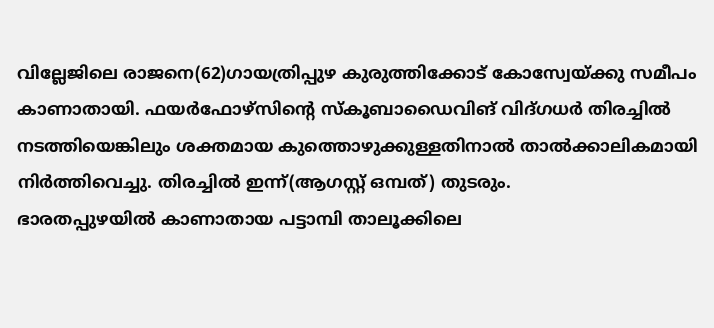വില്ലേജിലെ രാജനെ(62)ഗായത്രിപ്പുഴ കുരുത്തിക്കോട് കോസ്വേയ്ക്കു സമീപം കാണാതായി. ഫയര്‍ഫോഴ്സിന്‍റെ സ്കൂബാഡൈവിങ് വിദ്ഗധര്‍ തിരച്ചില്‍ നടത്തിയെങ്കിലും ശക്തമായ കുത്തൊഴുക്കുള്ളതിനാല്‍ താല്‍ക്കാലികമായി നിര്‍ത്തിവെച്ചു. തിരച്ചില്‍ ഇന്ന്(ആഗസ്റ്റ് ഒമ്പത്) തുടരും.
ഭാരതപ്പുഴയില്‍ കാണാതായ പട്ടാമ്പി താലൂക്കിലെ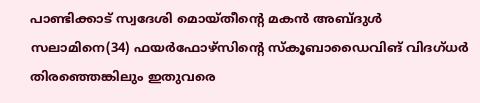പാണ്ടിക്കാട് സ്വദേശി മൊയ്തീന്‍റെ മകന്‍ അബ്ദുള്‍ സലാമിനെ(34) ഫയര്‍ഫോഴ്സിന്‍റെ സ്കൂബാഡൈവിങ് വിദഗ്ധര്‍ തിരഞ്ഞെങ്കിലും ഇതുവരെ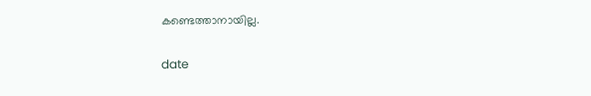കണ്ടെത്താനായില്ല.

date